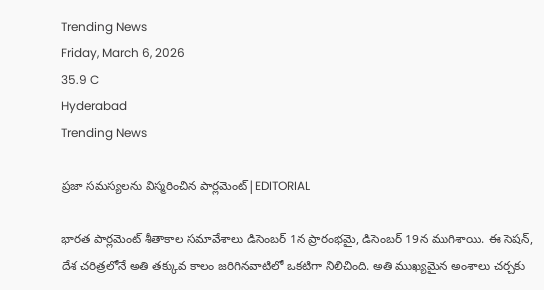Trending News
Friday, March 6, 2026
35.9 C
Hyderabad
Trending News

ప్రజా సమస్యలను విస్మరించిన పార్లమెంట్|EDITORIAL

భారత పార్లమెంట్ శీతాకాల సమావేశాలు డిసెంబర్ 1న ప్రారంభమై, డిసెంబర్ 19న ముగిశాయి. ఈ సెషన్, దేశ చరిత్రలోనే అతి తక్కువ కాలం జరిగినవాటిలో ఒకటిగా నిలిచింది. అతి ముఖ్యమైన అంశాలు చర్చకు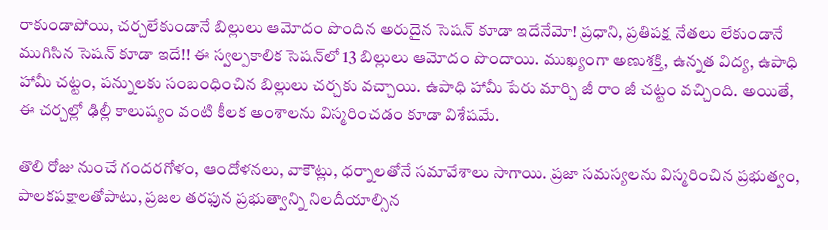రాకుండాపోయి, చర్చలేకుండానే బిల్లులు ఆమోదం పొందిన అరుదైన సెషన్ కూడా ఇదేనేమో! ప్రధాని, ప్రతిపక్ష నేతలు లేకుండానే ముగిసిన సెషన్ కూడా ఇదే!! ఈ స్వల్పకాలిక సెషన్‌లో 13 బిల్లులు ఆమోదం పొందాయి. ముఖ్యంగా అణుశక్తి, ఉన్నత విద్య, ఉపాధి హామీ చట్టం, పన్నులకు సంబంధించిన బిల్లులు చర్చకు వచ్చాయి. ఉపాధి హామీ పేరు మార్చి జీ రాం జీ చట్టం వచ్చింది. అయితే, ఈ చర్చల్లో ఢిల్లీ కాలుష్యం వంటి కీలక అంశాలను విస్మరించడం కూడా విశేషమే.

తొలి రోజు నుంచే గందరగోళం, ఆందోళనలు, వాకౌట్లు, ధర్నాలతోనే సమావేశాలు సాగాయి. ప్రజా సమస్యలను విస్మరించిన ప్రభుత్వం, పాలకపక్షాలతోపాటు, ప్రజల తరఫున ప్రభుత్వాన్ని నిలదీయాల్సిన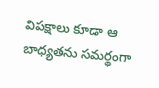విపక్షాలు కూడా ఆ బాధ్యతను సమర్థంగా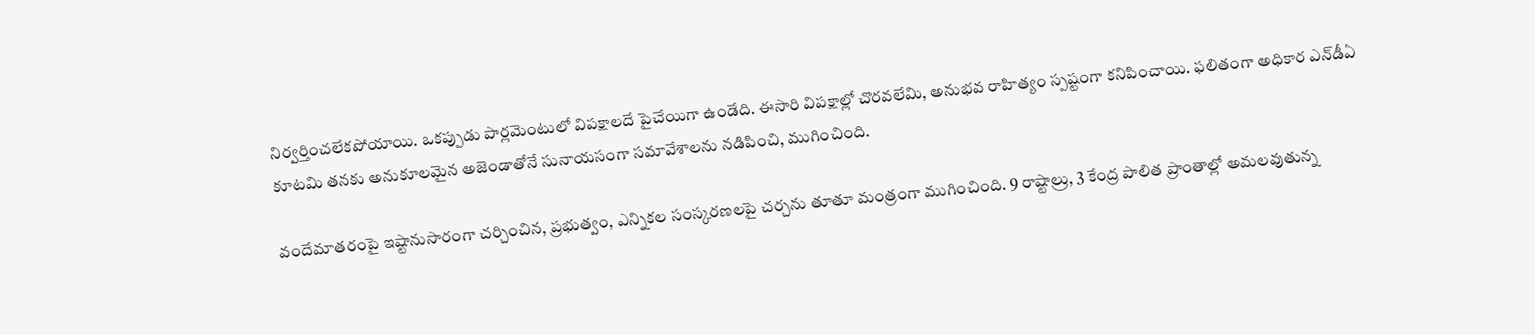నిర్వర్తించలేకపోయాయి. ఒకప్పుడు పార్లమెంటులో విపక్షాలదే పైచేయిగా ఉండేది. ఈసారి విపక్షాల్లో చొరవలేమి, అనుభవ రాహిత్యం స్పష్టంగా కనిపించాయి. ఫలితంగా అధికార ఎన్‌డీఏ కూటమి తనకు అనుకూలమైన అజెండాతోనే సునాయసంగా సమావేశాలను నడిపించి, ముగించింది.

వందేమాతరంపై ఇష్టానుసారంగా చర్చించిన, ప్రభుత్వం, ఎన్నికల సంస్కరణలపై చర్చను తూతూ మంత్రంగా ముగించింది. 9 రాష్టాల్రు, 3 కేంద్ర పాలిత ప్రాంతాల్లో అమలవుతున్న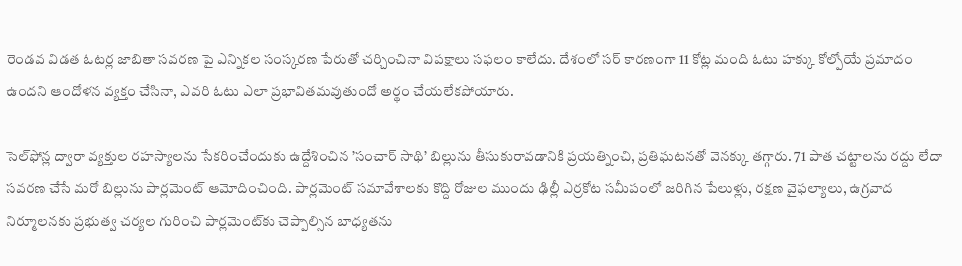రెండవ విడత ఓటర్ల జాబితా సవరణ పై ఎన్నికల సంస్కరణ పేరుతో చర్చించినా విపక్షాలు సఫలం కాలేదు. దేశంలో సర్ కారణంగా 11 కోట్ల మంది ఓటు హక్కు కోల్పోయే ప్రమాదం ఉందని ఆందోళన వ్యక్తం చేసినా, ఎవరి ఓటు ఎలా ప్రభావితమవుతుందో అర్థం చేయలేకపోయారు.

సెల్‌ఫోన్ల ద్వారా వ్యక్తుల రహస్యాలను సేకరించేందుకు ఉద్దేశించిన ’సంచార్‌ సాథి’ బిల్లును తీసుకురావడానికి ప్రయత్నించి, ప్రతిఘటనతో వెనక్కు తగ్గారు. 71 పాత చట్టాలను రద్దు లేదా సవరణ చేసే మరో బిల్లును పార్లమెంట్‌ ఆమోదించింది. పార్లమెంట్‌ సమావేశాలకు కొద్ది రోజుల ముందు ఢిల్లీ ఎర్రకోట సమీపంలో జరిగిన పేలుళ్లు, రక్షణ వైఫల్యాలు, ఉగ్రవాద నిర్మూలనకు ప్రభుత్వ చర్యల గురించి పార్లమెంట్‌కు చెప్పాల్సిన బాధ్యతను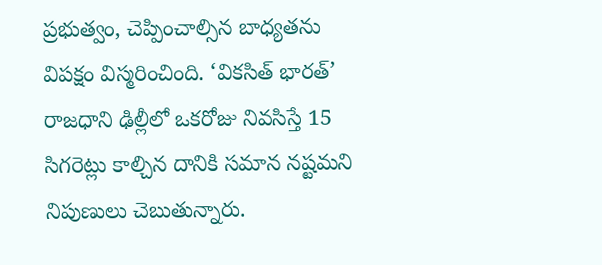ప్రభుత్వం, చెప్పించాల్సిన బాధ్యతను విపక్షం విస్మరించింది. ‘వికసిత్ భారత్‌’ రాజధాని ఢిల్లీలో ఒకరోజు నివసిస్తే 15 సిగరెట్లు కాల్చిన దానికి సమాన నష్టమని నిపుణులు చెబుతున్నారు.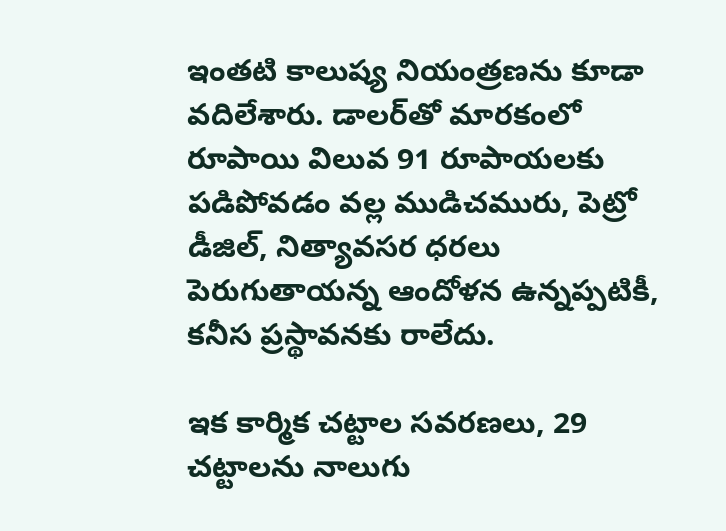ఇంతటి కాలుష్య నియంత్రణను కూడా వదిలేశారు. డాలర్‌తో మారకంలో రూపాయి విలువ 91 రూపాయలకు పడిపోవడం వల్ల ముడిచమురు, పెట్రో డీజిల్, నిత్యావసర ధరలు పెరుగుతాయన్న ఆందోళన ఉన్నప్పటికీ, కనీస ప్రస్థావనకు రాలేదు.

ఇక కార్మిక చట్టాల సవరణలు, 29 చట్టాలను నాలుగు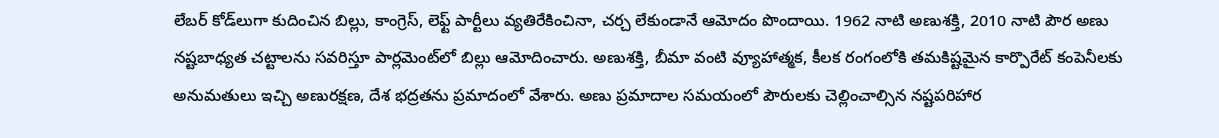లేబర్ కోడ్‌లుగా కుదించిన బిల్లు, కాంగ్రెస్, లెఫ్ట్ పార్టీలు వ్యతిరేకించినా, చర్చ లేకుండానే ఆమోదం పొందాయి. 1962 నాటి అణుశక్తి, 2010 నాటి పౌర అణు నష్టబాధ్యత చట్టాలను సవరిస్తూ పార్లమెంట్‌లో బిల్లు ఆమోదించారు. అణుశక్తి, బీమా వంటి వ్యూహాత్మక, కీలక రంగంలోకి తమకిష్టమైన కార్పొరేట్‌ కంపెనీలకు అనుమతులు ఇచ్చి అణురక్షణ, దేశ భద్రతను ప్రమాదంలో వేశారు. అణు ప్రమాదాల సమయంలో పౌరులకు చెల్లించాల్సిన నష్టపరిహార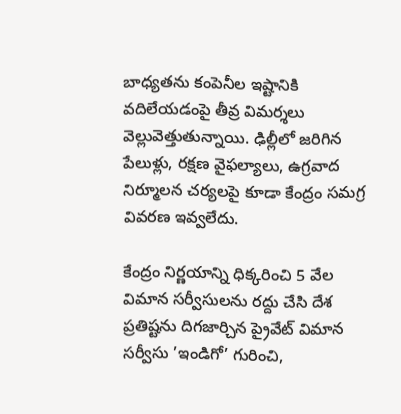బాధ్యతను కంపెనీల ఇష్టానికి వదిలేయడంపై తీవ్ర విమర్శలు వెల్లువెత్తుతున్నాయి. ఢిల్లీలో జరిగిన పేలుళ్లు, రక్షణ వైఫల్యాలు, ఉగ్రవాద నిర్మూలన చర్యలపై కూడా కేంద్రం సమగ్ర వివరణ ఇవ్వలేదు.

కేంద్రం నిర్ణయాన్ని ధిక్కరించి 5 వేల విమాన సర్వీసులను రద్దు చేసి దేశ ప్రతిష్టను దిగజార్చిన ప్రైవేట్‌ విమాన సర్వీసు ’ఇండిగో’ గురించి,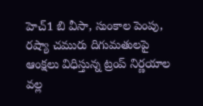హెచ్‌1 బి వీసా, సుంకాల పెంపు, రష్యా చమురు దిగుమతులపై ఆంక్షలు విధిస్తున్న ట్రంప్‌ నిర్ణయాల వల్ల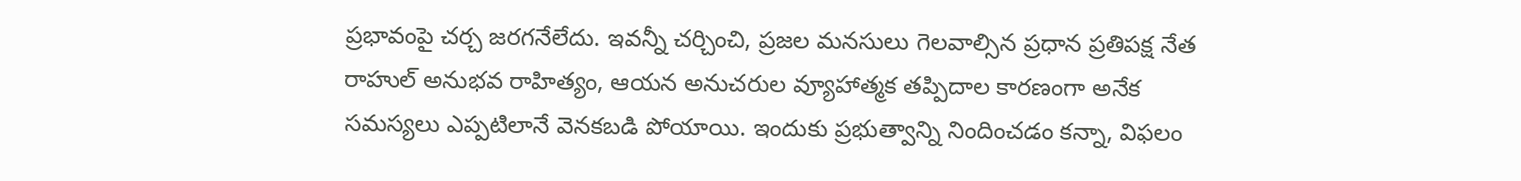ప్రభావంపై చర్చ జరగనేలేదు. ఇవన్నీ చర్చించి, ప్రజల మనసులు గెలవాల్సిన ప్రధాన ప్రతిపక్ష నేత రాహుల్‌ అనుభవ రాహిత్యం, ఆయన అనుచరుల వ్యూహాత్మక తప్పిదాల కారణంగా అనేక సమస్యలు ఎప్పటిలానే వెనకబడి పోయాయి. ఇందుకు ప్రభుత్వాన్ని నిందించడం కన్నా, విఫలం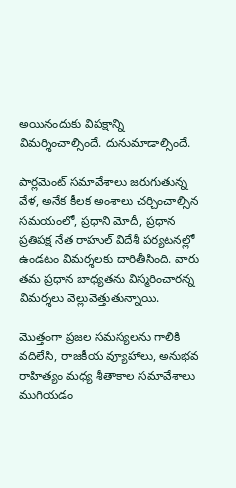అయినందుకు విపక్షాన్ని విమర్శించాల్సిందే. దునుమాడాల్సిందే.

పార్లమెంట్ సమావేశాలు జరుగుతున్న వేళ, అనేక కీలక అంశాలు చర్చించాల్సిన సమయంలో, ప్రధాని మోదీ, ప్రధాన ప్రతిపక్ష నేత రాహుల్ విదేశీ పర్యటనల్లో ఉండటం విమర్శలకు దారితీసింది. వారు తమ ప్రధాన బాధ్యతను విస్మరించారన్న విమర్శలు వెల్లువెత్తుతున్నాయి.

మొత్తంగా ప్రజల సమస్యలను గాలికి వదిలేసి, రాజకీయ వ్యూహాలు, అనుభవ రాహిత్యం మధ్య శీతాకాల సమావేశాలు ముగియడం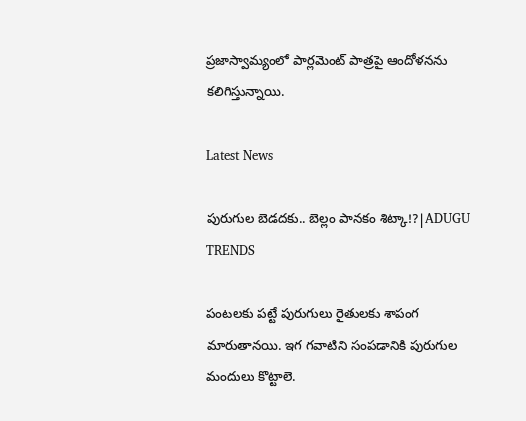ప్రజాస్వామ్యంలో పార్లమెంట్ పాత్రపై ఆందోళనను కలిగిస్తున్నాయి.

Latest News

పురుగుల బెడదకు.. బెల్లం పానకం శిట్కా!?|ADUGU TRENDS

పంటలకు పట్టే పురుగులు రైతులకు శాపంగ మారుతానయి. ఇగ గవాటిని సంపడానికి పురుగుల మందులు కొట్టాలె.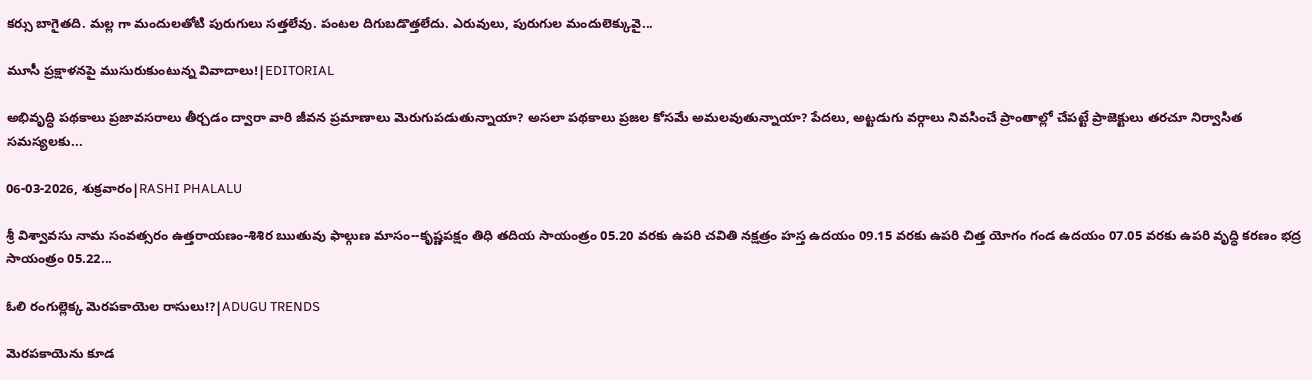కర్సు బాగైతది. మల్ల గా మందులతోటి పురుగులు సత్తలేవు. పంటల దిగుబడొత్తలేదు. ఎరువులు, పురుగుల మందులెక్కువై...

మూసీ ప్రక్షాళనపై ముసురుకుంటున్న వివాదాలు!|EDITORIAL

అభివృద్ధి పథకాలు ప్రజావసరాలు తీర్చడం ద్వారా వారి జీవన ప్రమాణాలు మెరుగుపడుతున్నాయా? అసలా పథకాలు ప్రజల కోసమే అమలవుతున్నాయా? పేదలు, అట్టడుగు వర్గాలు నివసించే ప్రాంతాల్లో చేపట్టే ప్రాజెక్టులు తరచూ నిర్వాసిత సమస్యలకు...

06-03-2026, శుక్రవారం|RASHI PHALALU

శ్రీ విశ్వావసు నామ సంవత్సరం ఉత్తరాయణం-శిశిర ఋతువు ఫాల్గుణ మాసం--కృష్ణపక్షం తిధి తదియ సాయంత్రం 05.20 వరకు ఉపరి చవితి నక్షత్రం హస్త ఉదయం 09.15 వరకు ఉపరి చిత్త యోగం గండ ఉదయం 07.05 వరకు ఉపరి వృద్ధి కరణం భద్ర సాయంత్రం 05.22...

ఓలి రంగుల్లెక్క మెరపకాయెల రాసులు!?|ADUGU TRENDS

మెరపకాయెను కూడ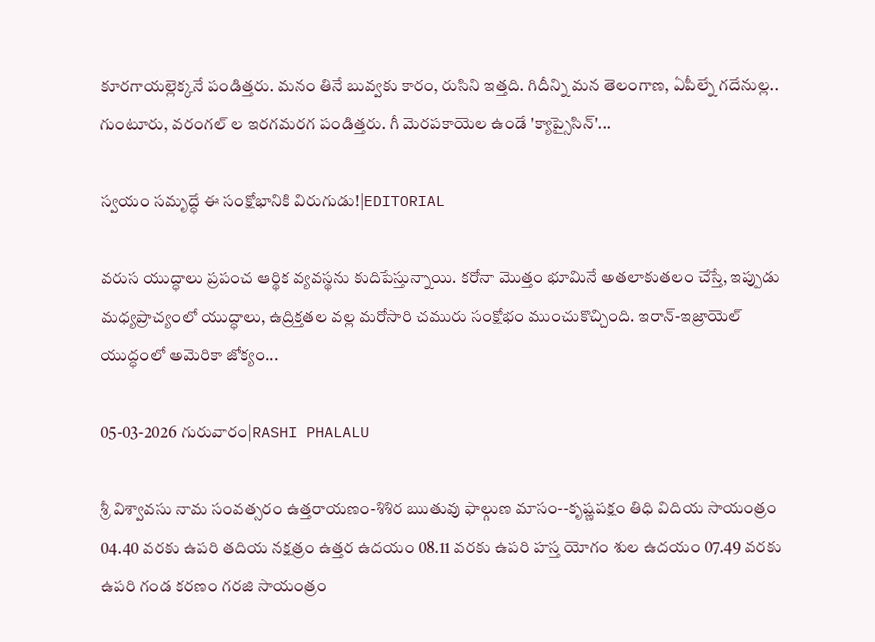కూరగాయల్లెక్కనే పండిత్తరు. మనం తినే బువ్వకు కారం, రుసిని ఇత్తది. గిదీన్ని మన తెలంగాణ, ఏపీల్నే గదేనుల్ల.. గుంటూరు, వరంగల్ ల ఇరగమరగ పండిత్తరు. గీ మెరపకాయెల ఉండే 'క్యాప్సైసిన్'...

స్వయం సమృద్ధే ఈ సంక్షోభానికి విరుగుడు!|EDITORIAL

వరుస యుద్ధాలు ప్రపంచ ఆర్థిక వ్యవస్థను కుదిపేస్తున్నాయి. కరోనా మొత్తం భూమినే అతలాకుతలం చేస్తే, ఇప్పుడు మధ్యప్రాచ్యంలో యుద్ధాలు, ఉద్రిక్తతల వల్ల మరోసారి చమురు సంక్షోభం ముంచుకొచ్చింది. ఇరాన్-ఇజ్రాయెల్ యుద్ధంలో అమెరికా జోక్యం...

05-03-2026 గురువారం|RASHI PHALALU

శ్రీ విశ్వావసు నామ సంవత్సరం ఉత్తరాయణం-శిశిర ఋతువు ఫాల్గుణ మాసం--కృష్ణపక్షం తిధి విదియ సాయంత్రం 04.40 వరకు ఉపరి తదియ నక్షత్రం ఉత్తర ఉదయం 08.11 వరకు ఉపరి హస్త యోగం శుల ఉదయం 07.49 వరకు ఉపరి గండ కరణం గరజి సాయంత్రం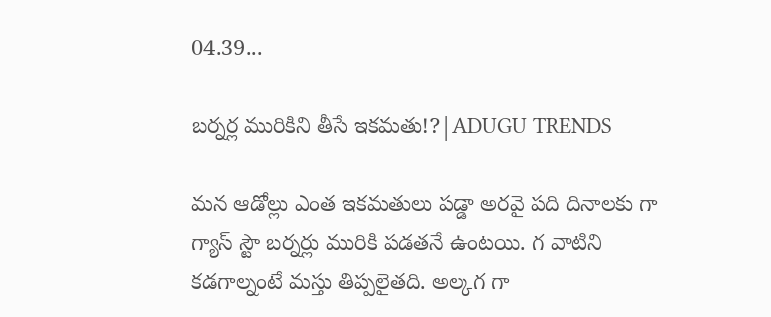04.39...

బర్నర్ల మురికిని తీసే ఇకమతు!?|ADUGU TRENDS

మన ఆడోల్లు ఎంత ఇకమతులు పడ్డా అరవై పది దినాలకు గా గ్యాస్ స్టౌ బర్నర్లు మురికి పడతనే ఉంటయి. గ వాటిని కడగాల్నంటే మస్తు తిప్పలైతది. అల్కగ గా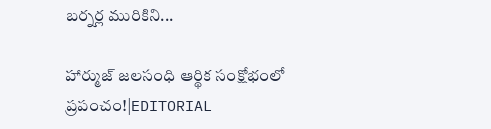బర్నర్ల మురికిని...

హార్ముజ్ జలసంధి ఆర్థిక సంక్షోభంలో ప్రపంచం!|EDITORIAL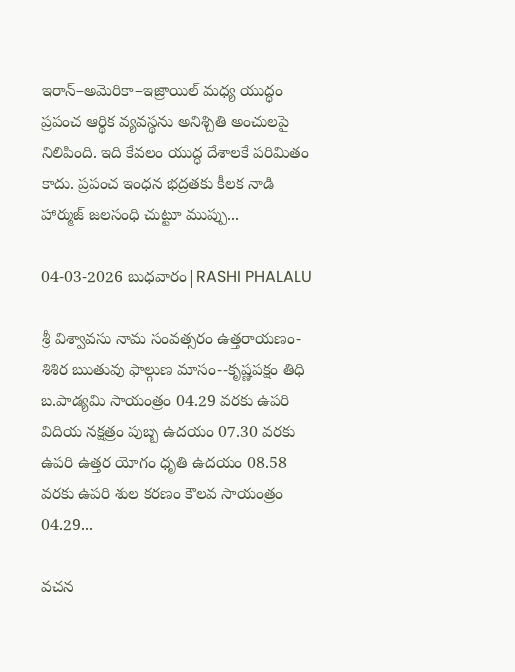ఇరాన్–అమెరికా–ఇజ్రాయిల్ మధ్య యుద్ధం ప్రపంచ ఆర్థిక వ్యవస్థను అనిశ్చితి అంచులపై నిలిపింది. ఇది కేవలం యుద్ధ దేశాలకే పరిమితం కాదు. ప్రపంచ ఇంధన భద్రతకు కీలక నాడి హార్ముజ్ జలసంధి చుట్టూ ముప్పు...

04-03-2026 బుధవారం|RASHI PHALALU

శ్రీ విశ్వావసు నామ సంవత్సరం ఉత్తరాయణం-శిశిర ఋతువు ఫాల్గుణ మాసం--కృష్ణపక్షం తిధి బ.పాడ్యమి సాయంత్రం 04.29 వరకు ఉపరి విదియ నక్షత్రం పుబ్బ ఉదయం 07.30 వరకు ఉపరి ఉత్తర యోగం ధృతి ఉదయం 08.58 వరకు ఉపరి శుల కరణం కౌలవ సాయంత్రం 04.29...

వచన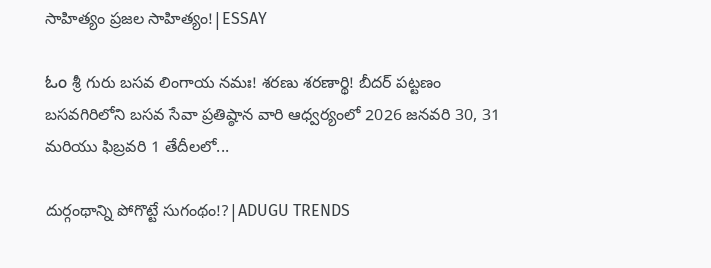సాహిత్యం ప్రజల సాహిత్యం!|ESSAY

ಓಂ శ్రీ గురు బసవ లింగాయ నమః! శరణు శరణార్థి! బీదర్ పట్టణం బసవగిరిలోని బసవ సేవా ప్రతిష్ఠాన వారి ఆధ్వర్యంలో 2026 జనవరి 30, 31 మరియు ఫిబ్రవరి 1 తేదీలలో...

దుర్గంథాన్ని పోగొట్టే సుగంథం!?|ADUGU TRENDS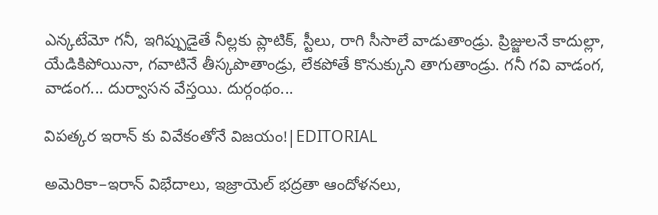ఎన్కటేమో గనీ, ఇగిప్పుడైతే నీల్లకు ప్లాటిక్, స్టీలు, రాగి సీసాలే వాడుతాండ్రు. ప్రిజ్జులనే కాదుల్లా, యేడికిపోయినా, గవాటినే తీస్కపొతాండ్రు, లేకపోతే కొనుక్కుని తాగుతాండ్రు. గనీ గవి వాడంగ, వాడంగ... దుర్వాసన వేస్తయి. దుర్గంథం...

విపత్కర ఇరాన్ కు వివేకంతోనే విజయం!|EDITORIAL

అమెరికా–ఇరాన్ విభేదాలు, ఇజ్రాయెల్ భద్రతా ఆందోళనలు,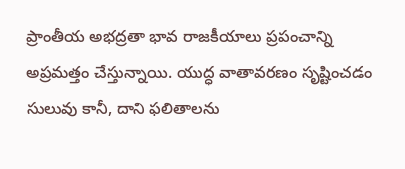ప్రాంతీయ అభద్రతా భావ రాజకీయాలు ప్రపంచాన్ని అప్రమత్తం చేస్తున్నాయి. యుద్ధ వాతావరణం సృష్టించడం సులువు కానీ, దాని ఫలితాలను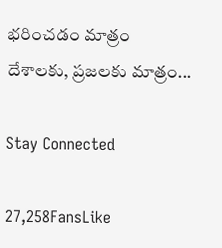భరించడం మాత్రం దేశాలకు, ప్రజలకు మాత్రం...

Stay Connected

27,258FansLike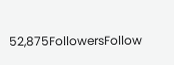52,875FollowersFollow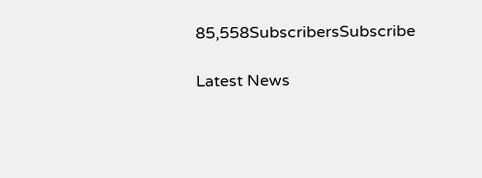85,558SubscribersSubscribe

Latest News